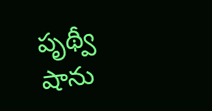పృథ్వీ షాను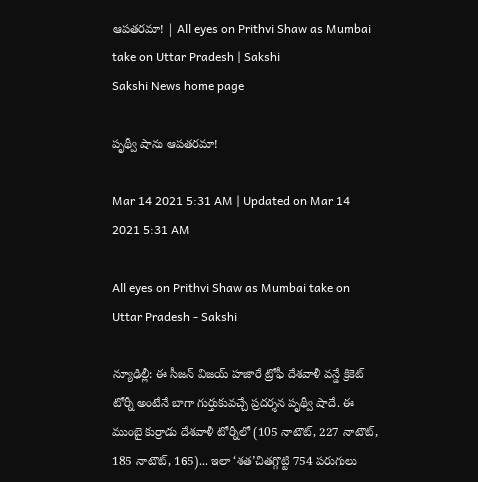ఆపతరమా! | All eyes on Prithvi Shaw as Mumbai take on Uttar Pradesh | Sakshi
Sakshi News home page

పృథ్వీ షాను ఆపతరమా!

Mar 14 2021 5:31 AM | Updated on Mar 14 2021 5:31 AM

All eyes on Prithvi Shaw as Mumbai take on Uttar Pradesh - Sakshi

న్యూఢిల్లీ: ఈ సీజన్‌ విజయ్‌ హజారే ట్రోఫీ దేశవాళీ వన్డే క్రికెట్‌ టోర్నీ అంటేనే బాగా గుర్తుకువచ్చే ప్రదర్శన పృథ్వీ షాదే. ఈ ముంబై కుర్రాడు దేశవాళీ టోర్నీలో (105 నాటౌట్, 227 నాటౌట్, 185 నాటౌట్, 165)... ఇలా ‘శత’చితగ్గొట్టి 754 పరుగులు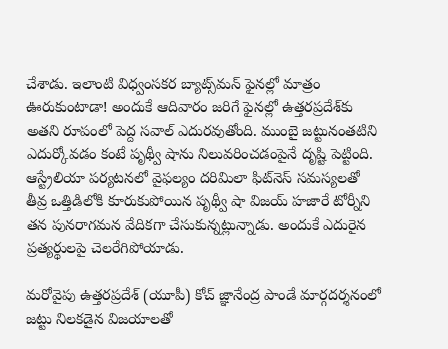చేశాడు. ఇలాంటి విధ్వంసకర బ్యాట్స్‌మన్‌ ఫైనల్లో మాత్రం ఊరుకుంటాడా! అందుకే ఆదివారం జరిగే ఫైనల్లో ఉత్తరప్రదేశ్‌కు అతని రూపంలో పెద్ద సవాల్‌ ఎదురవుతోంది. ముంబై జట్టునంతటిని ఎదుర్కోవడం కంటే పృథ్వీ షాను నిలువరించడంపైనే దృష్టి పెట్టింది. ఆస్ట్రేలియా పర్యటనలో వైఫల్యం దరిమిలా ఫిట్‌నెస్‌ సమస్యలతో తీవ్ర ఒత్తిడిలోకి కూరుకుపోయిన పృథ్వీ షా విజయ్‌ హజారే టోర్నీని తన పునరాగమన వేదికగా చేసుకున్నట్లున్నాడు. అందుకే ఎదురైన ప్రత్యర్థులపై చెలరేగిపోయాడు.

మరోవైపు ఉత్తరప్రదేశ్‌ (యూపీ) కోచ్‌ జ్ఞానేంద్ర పాండే మార్గదర్శనంలో జట్టు నిలకడైన విజయాలతో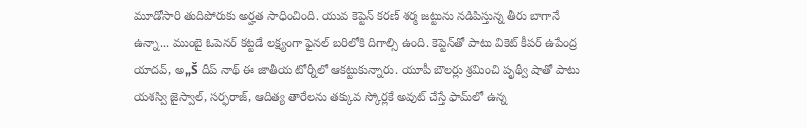మూడోసారి తుదిపోరుకు అర్హత సాధించింది. యువ కెప్టెన్‌ కరణ్‌ శర్మ జట్టును నడిపిస్తున్న తీరు బాగానే ఉన్నా... ముంబై ఓపెనర్‌ కట్టడే లక్ష్యంగా ఫైనల్‌ బరిలోకి దిగాల్సి ఉంది. కెప్టెన్‌తో పాటు వికెట్‌ కీపర్‌ ఉపేంద్ర యాదవ్, అ„Š దీప్‌ నాథ్‌ ఈ జాతీయ టోర్నీలో ఆకట్టుకున్నారు. యూపీ బౌలర్లు శ్రమించి పృథ్వీ షాతో పాటు యశస్వి జైస్వాల్, సర్ఫరాజ్, ఆదిత్య తారేలను తక్కువ స్కోర్లకే అవుట్‌ చేస్తే ఫామ్‌లో ఉన్న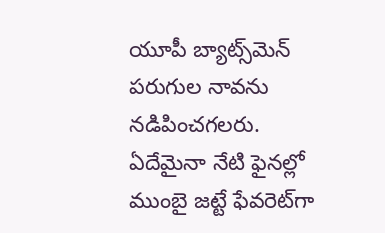యూపీ బ్యాట్స్‌మెన్‌ పరుగుల నావను నడిపించగలరు. ఏదేమైనా నేటి ఫైనల్లో ముంబై జట్టే ఫేవరెట్‌గా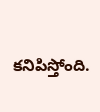కనిపిస్తోంది.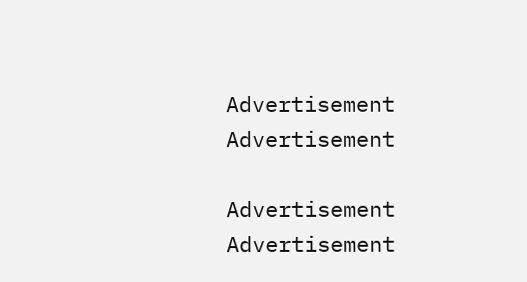Advertisement
Advertisement

Advertisement
Advertisement